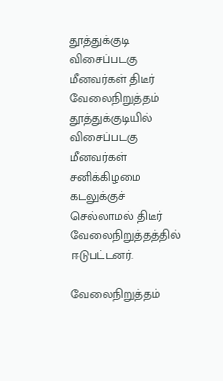தூத்துக்குடி விசைப்படகு மீனவர்கள் திடீர் வேலைநிறுத்தம்
தூத்துக்குடியில் விசைப்படகு மீனவர்கள் சனிக்கிழமை கடலுக்குச் செல்லாமல் திடீர் வேலைநிறுத்தத்தில் ஈடுபட்டனர்.

வேலைநிறுத்தம்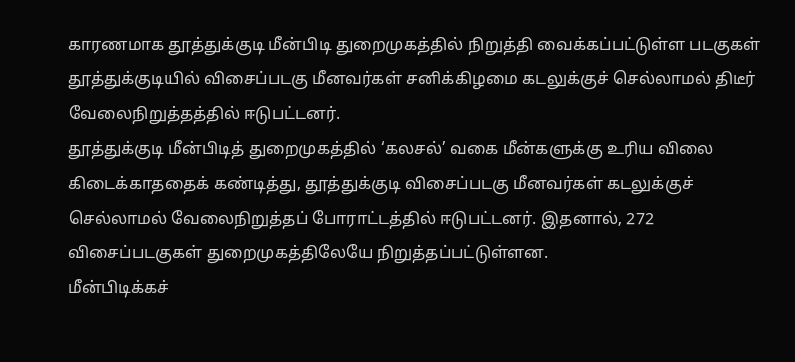காரணமாக தூத்துக்குடி மீன்பிடி துறைமுகத்தில் நிறுத்தி வைக்கப்பட்டுள்ள படகுகள்
தூத்துக்குடியில் விசைப்படகு மீனவர்கள் சனிக்கிழமை கடலுக்குச் செல்லாமல் திடீர் வேலைநிறுத்தத்தில் ஈடுபட்டனர்.
தூத்துக்குடி மீன்பிடித் துறைமுகத்தில் ‘கலசல்’ வகை மீன்களுக்கு உரிய விலை கிடைக்காததைக் கண்டித்து, தூத்துக்குடி விசைப்படகு மீனவர்கள் கடலுக்குச் செல்லாமல் வேலைநிறுத்தப் போராட்டத்தில் ஈடுபட்டனர். இதனால், 272 விசைப்படகுகள் துறைமுகத்திலேயே நிறுத்தப்பட்டுள்ளன.
மீன்பிடிக்கச்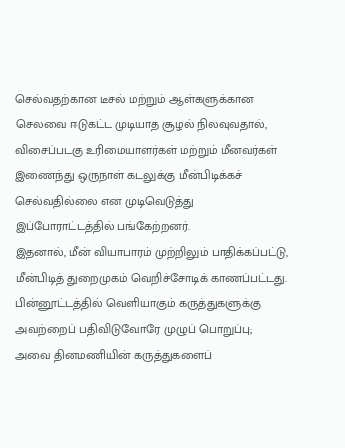செல்வதற்கான டீசல் மற்றும் ஆள்களுக்கான செலவை ஈடுகட்ட முடியாத சூழல் நிலவுவதால், விசைப்படகு உரிமையாளர்கள் மற்றும் மீனவர்கள் இணைந்து ஒருநாள் கடலுக்கு மீன்பிடிக்கச் செல்வதில்லை என முடிவெடுத்து இப்போராட்டத்தில் பங்கேற்றனர்.
இதனால், மீன் வியாபாரம் முற்றிலும் பாதிக்கப்பட்டு, மீன்பிடித் துறைமுகம் வெறிச்சோடிக் காணப்பட்டது.
பின்னூட்டத்தில் வெளியாகும் கருத்துகளுக்கு அவற்றைப் பதிவிடுவோரே முழுப் பொறுப்பு; அவை தினமணியின் கருத்துகளைப்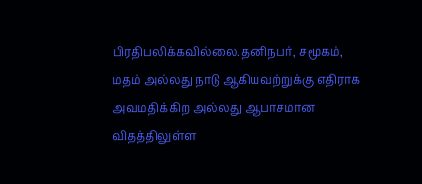பிரதிபலிக்கவில்லை.தனிநபர், சமூகம், மதம் அல்லது நாடு ஆகியவற்றுக்கு எதிராக அவமதிக்கிற அல்லது ஆபாசமான விதத்திலுள்ள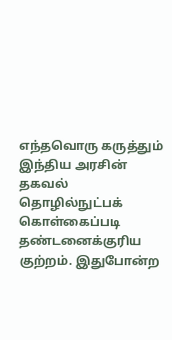எந்தவொரு கருத்தும் இந்திய அரசின் தகவல் தொழில்நுட்பக் கொள்கைப்படி தண்டனைக்குரிய குற்றம். இதுபோன்ற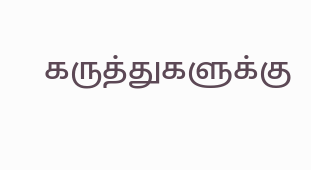கருத்துகளுக்கு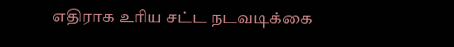எதிராக உரிய சட்ட நடவடிக்கை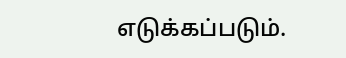எடுக்கப்படும்.